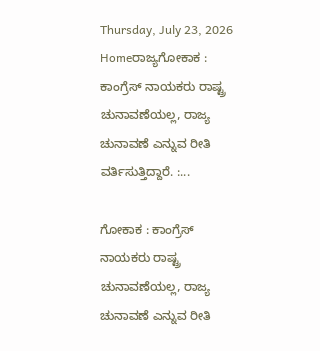Thursday, July 23, 2026
Homeರಾಜ್ಯಗೋಕಾಕ : ಕಾಂಗ್ರೆಸ್ ನಾಯಕರು ರಾಷ್ಟ್ರ ಚುನಾವಣೆಯಲ್ಲ, ರಾಜ್ಯ ಚುನಾವಣೆ ಎನ್ನುವ ರೀತಿ ವರ್ತಿಸುತ್ತಿದ್ದಾರೆ. :...

ಗೋಕಾಕ : ಕಾಂಗ್ರೆಸ್ ನಾಯಕರು ರಾಷ್ಟ್ರ ಚುನಾವಣೆಯಲ್ಲ, ರಾಜ್ಯ ಚುನಾವಣೆ ಎನ್ನುವ ರೀತಿ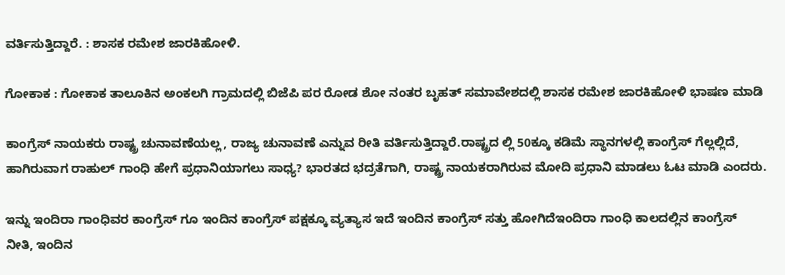ವರ್ತಿಸುತ್ತಿದ್ದಾರೆ. : ಶಾಸಕ ರಮೇಶ ಜಾರಕಿಹೋಳಿ.

ಗೋಕಾಕ : ಗೋಕಾಕ ತಾಲೂಕಿನ ಅಂಕಲಗಿ ಗ್ರಾಮದಲ್ಲಿ ಬಿಜೆಪಿ ಪರ ರೋಡ ಶೋ ನಂತರ ಬೃಹತ್ ಸಮಾವೇಶದಲ್ಲಿ ಶಾಸಕ ರಮೇಶ ಜಾರಕಿಹೋಳಿ ಭಾಷಣ ಮಾಡಿ

ಕಾಂಗ್ರೆಸ್ ನಾಯಕರು ರಾಷ್ಟ್ರ ಚುನಾವಣೆಯಲ್ಲ, ರಾಜ್ಯ ಚುನಾವಣೆ ಎನ್ನುವ ರೀತಿ ವರ್ತಿಸುತ್ತಿದ್ದಾರೆ.ರಾಷ್ಟ್ರದ ಲ್ಲಿ 50ಕ್ಕೂ ಕಡಿಮೆ ಸ್ಥಾನಗಳಲ್ಲಿ ಕಾಂಗ್ರೆಸ್ ಗೆಲ್ಲಲ್ಲಿದೆ, ಹಾಗಿರುವಾಗ ರಾಹುಲ್ ಗಾಂಧಿ ಹೇಗೆ ಪ್ರಧಾನಿಯಾಗಲು ಸಾಧ್ಯ? ಭಾರತದ ಭದ್ರತೆಗಾಗಿ, ರಾಷ್ಟ್ರ ನಾಯಕರಾಗಿರುವ ಮೋದಿ ಪ್ರಧಾನಿ ಮಾಡಲು ಓಟ ಮಾಡಿ ಎಂದರು.

ಇನ್ನು ಇಂದಿರಾ ಗಾಂಧಿವರ ಕಾಂಗ್ರೆಸ್ ಗೂ ಇಂದಿನ ಕಾಂಗ್ರೆಸ್ ಪಕ್ಷಕ್ಕೂ ವ್ಯತ್ಯಾಸ ಇದೆ ಇಂದಿನ ಕಾಂಗ್ರೆಸ್ ಸತ್ತು ಹೋಗಿದೆಇಂದಿರಾ ಗಾಂಧಿ ಕಾಲದಲ್ಲಿನ ಕಾಂಗ್ರೆಸ್ ನೀತಿ, ಇಂದಿನ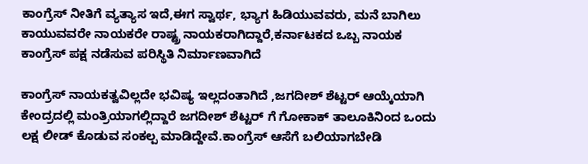ಕಾಂಗ್ರೆಸ್ ನೀತಿಗೆ ವ್ಯತ್ಯಾಸ ಇದೆ,ಈಗ ಸ್ವಾರ್ಥ, ಭ್ಯಾಗ ಹಿಡಿಯುವವರು, ಮನೆ ಬಾಗಿಲು ಕಾಯುವವರೇ ನಾಯಕರೇ ರಾಷ್ಟ್ರ ನಾಯಕರಾಗಿದ್ದಾರೆ,ಕರ್ನಾಟಕದ ಒಬ್ಬ ನಾಯಕ ಕಾಂಗ್ರೆಸ್ ಪಕ್ಷ ನಡೆಸುವ ಪರಿಸ್ಥಿತಿ ನಿರ್ಮಾಣವಾಗಿದೆ

ಕಾಂಗ್ರೆಸ್ ನಾಯಕತ್ವವಿಲ್ಲದೇ ಭವಿಷ್ಯ ಇಲ್ಲದಂತಾಗಿದೆ ,ಜಗದೀಶ್ ಶೆಟ್ಟರ್ ಆಯ್ಕೆಯಾಗಿ ಕೇಂದ್ರದಲ್ಲಿ ಮಂತ್ರಿಯಾಗಲ್ಲಿದ್ದಾರೆ ಜಗದೀಶ್ ಶೆಟ್ಟರ್ ಗೆ ಗೋಕಾಕ್ ತಾಲೂಕಿನಿಂದ ಒಂದು ಲಕ್ಷ ಲೀಡ್ ಕೊಡುವ ಸಂಕಲ್ಪ ಮಾಡಿದ್ದೇವೆ.ಕಾಂಗ್ರೆಸ್ ಆಸೆಗೆ ಬಲಿಯಾಗಬೇಡಿ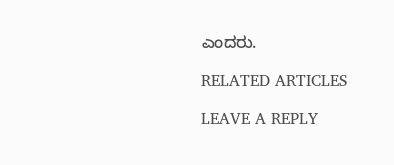ಎಂದರು.

RELATED ARTICLES

LEAVE A REPLY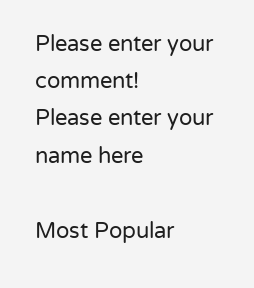Please enter your comment!
Please enter your name here

Most Popular